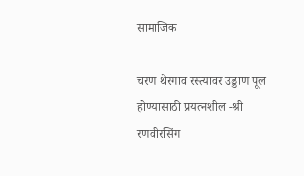सामाजिक

चरण थेरगाव रस्त्यावर उड्डाण पूल होण्यासाठी प्रयत्नशील -श्री रणवीरसिंग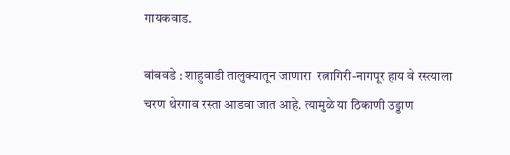गायकवाड.

बांबवडे : शाहुवाडी तालुक्यातून जाणारा  रत्नागिरी-नागपूर हाय वे रस्त्याला चरण थेरगाव रस्ता आडवा जात आहे. त्यामुळे या ठिकाणी उड्डाण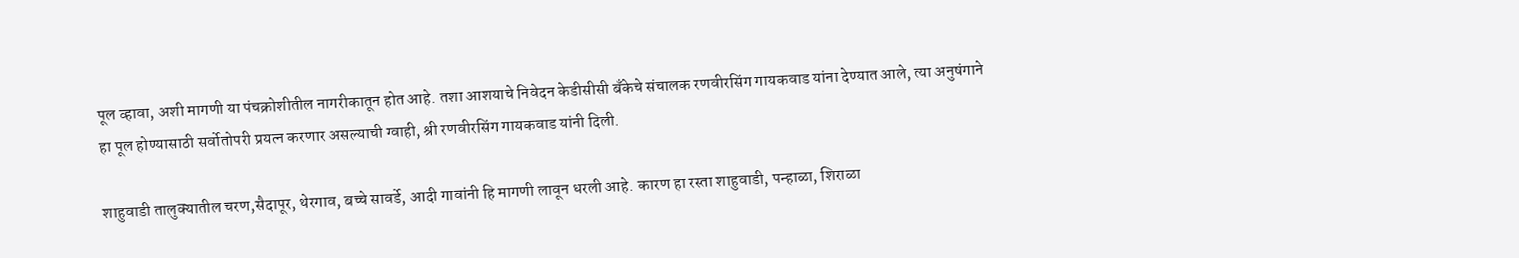पूल व्हावा, अशी मागणी या पंचक्रोशीतील नागरीकातून होत आहे. तशा आशयाचे निवेदन केडीसीसी बँकेचे संचालक रणवीरसिंग गायकवाड यांना देण्यात आले, त्या अनुषंगाने हा पूल होण्यासाठी सर्वोतोपरी प्रयत्न करणार असल्याची ग्वाही, श्री रणवीरसिंग गायकवाड यांनी दिली.

शाहुवाडी तालुक्यातील चरण,सैदापूर, थेरगाव, बच्चे सावर्डे, आदी गावांनी हि मागणी लावून धरली आहे. कारण हा रस्ता शाहुवाडी, पन्हाळा, शिराळा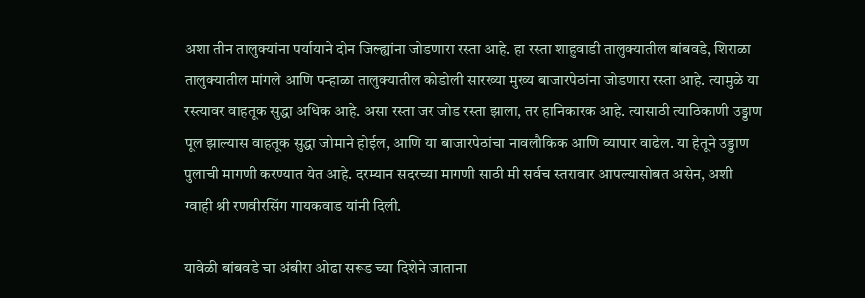अशा तीन तालुक्यांना पर्यायाने दोन जिल्ह्यांना जोडणारा रस्ता आहे. हा रस्ता शाहुवाडी तालुक्यातील बांबवडे, शिराळा तालुक्यातील मांगले आणि पन्हाळा तालुक्यातील कोडोली सारख्या मुख्य बाजारपेठांना जोडणारा रस्ता आहे. त्यामुळे या रस्त्यावर वाहतूक सुद्धा अधिक आहे. असा रस्ता जर जोड रस्ता झाला, तर हानिकारक आहे. त्यासाठी त्याठिकाणी उड्डाण पूल झाल्यास वाहतूक सुद्धा जोमाने होईल, आणि या बाजारपेठांचा नावलौकिक आणि व्यापार वाढेल. या हेतूने उड्डाण पुलाची मागणी करण्यात येत आहे. दरम्यान सदरच्या मागणी साठी मी सर्वच स्तरावार आपल्यासोबत असेन, अशी ग्वाही श्री रणवीरसिंग गायकवाड यांनी दिली.

यावेळी बांबवडे चा अंबीरा ओढा सरूड च्या दिशेने जाताना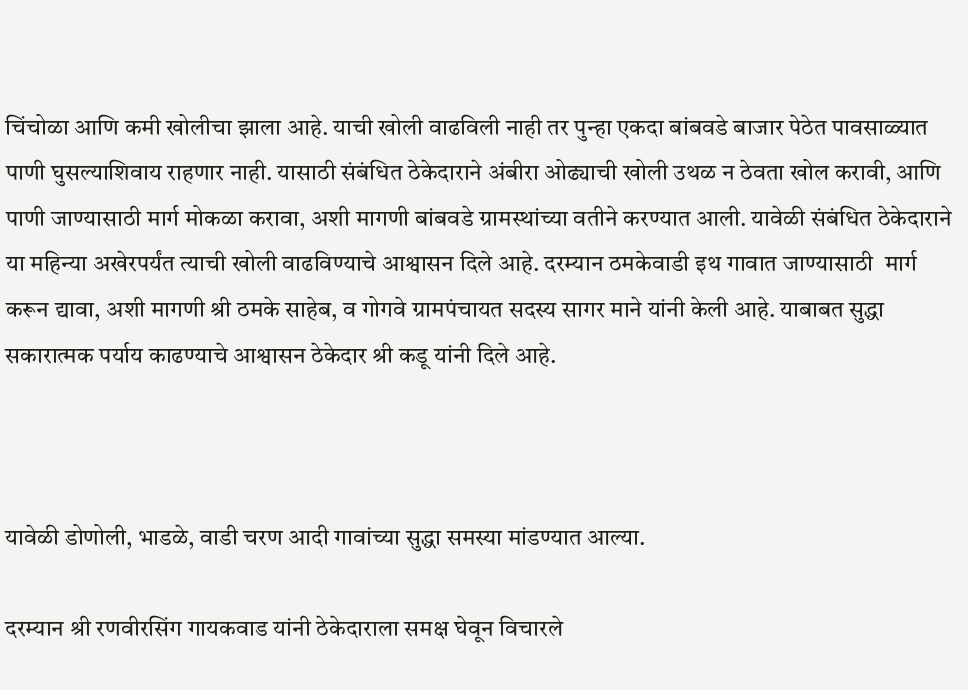चिंचोळा आणि कमी खोलीचा झाला आहे. याची खोली वाढविली नाही तर पुन्हा एकदा बांबवडे बाजार पेठेत पावसाळ्यात पाणी घुसल्याशिवाय राहणार नाही. यासाठी संबंधित ठेकेदाराने अंबीरा ओढ्याची खोली उथळ न ठेवता खोल करावी, आणि पाणी जाण्यासाठी मार्ग मोकळा करावा, अशी मागणी बांबवडे ग्रामस्थांच्या वतीने करण्यात आली. यावेळी संबंधित ठेकेदाराने या महिन्या अखेरपर्यंत त्याची खोली वाढविण्याचे आश्वासन दिले आहे. दरम्यान ठमकेवाडी इथ गावात जाण्यासाठी  मार्ग करून द्यावा, अशी मागणी श्री ठमके साहेब, व गोगवे ग्रामपंचायत सदस्य सागर माने यांनी केली आहे. याबाबत सुद्धा सकारात्मक पर्याय काढण्याचे आश्वासन ठेकेदार श्री कडू यांनी दिले आहे.



यावेळी डोणोली, भाडळे, वाडी चरण आदी गावांच्या सुद्धा समस्या मांडण्यात आल्या.

दरम्यान श्री रणवीरसिंग गायकवाड यांनी ठेकेदाराला समक्ष घेवून विचारले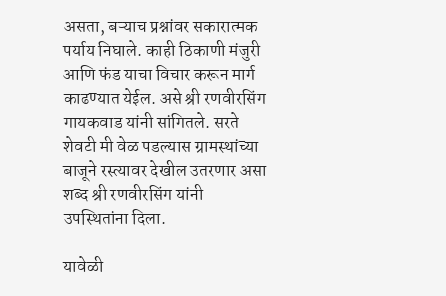असता, बऱ्याच प्रश्नांवर सकारात्मक पर्याय निघाले. काही ठिकाणी मंजुरी आणि फंड याचा विचार करून मार्ग काढण्यात येईल. असे श्री रणवीरसिंग गायकवाड यांनी सांगितले. सरते शेवटी मी वेळ पडल्यास ग्रामस्थांच्या बाजूने रस्त्यावर देखील उतरणार असा शब्द श्री रणवीरसिंग यांनी उपस्थितांना दिला.

यावेळी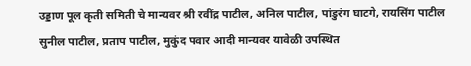उड्डाण पूल कृती समिती चे मान्यवर श्री रवींद्र पाटील, अनिल पाटील, पांडुरंग घाटगे, रायसिंग पाटील सुनील पाटील, प्रताप पाटील, मुकुंद पवार आदी मान्यवर यावेळी उपस्थित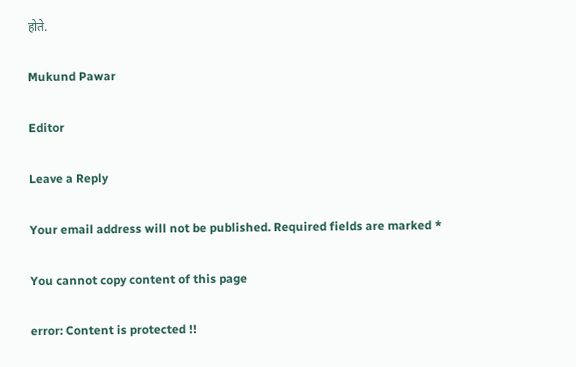होते.

Mukund Pawar

Editor

Leave a Reply

Your email address will not be published. Required fields are marked *

You cannot copy content of this page

error: Content is protected !!